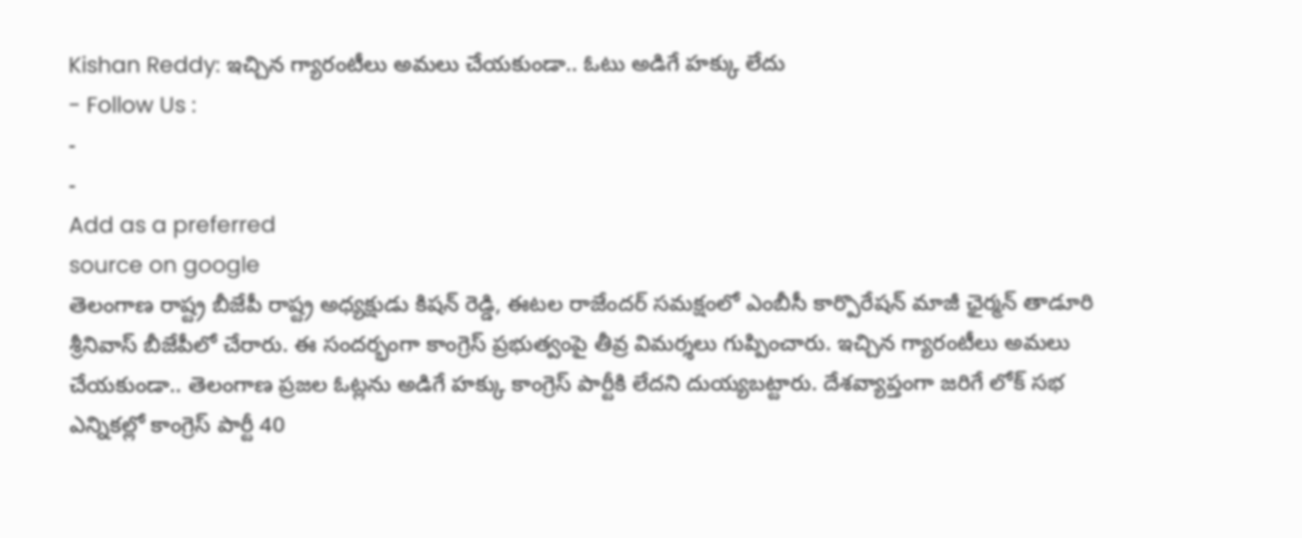Kishan Reddy: ఇచ్చిన గ్యారంటీలు అమలు చేయకుండా.. ఓటు అడిగే హక్కు లేదు
- Follow Us :
-
-
Add as a preferred
source on google
తెలంగాణ రాష్ట్ర బీజేపీ రాష్ట్ర అధ్యక్షుడు కిషన్ రెడ్డి, ఈటల రాజేందర్ సమక్షంలో ఎంబీసీ కార్పొరేషన్ మాజీ ఛైర్మన్ తాడూరి శ్రీనివాస్ బీజేపీలో చేరారు. ఈ సందర్భంగా కాంగ్రెస్ ప్రభుత్వంపై తీవ్ర విమర్శలు గుప్పించారు. ఇచ్చిన గ్యారంటీలు అమలు చేయకుండా.. తెలంగాణ ప్రజల ఓట్లను అడిగే హక్కు కాంగ్రెస్ పార్టీకి లేదని దుయ్యబట్టారు. దేశవ్యాప్తంగా జరిగే లోక్ సభ ఎన్నికల్లో కాంగ్రెస్ పార్టీ 40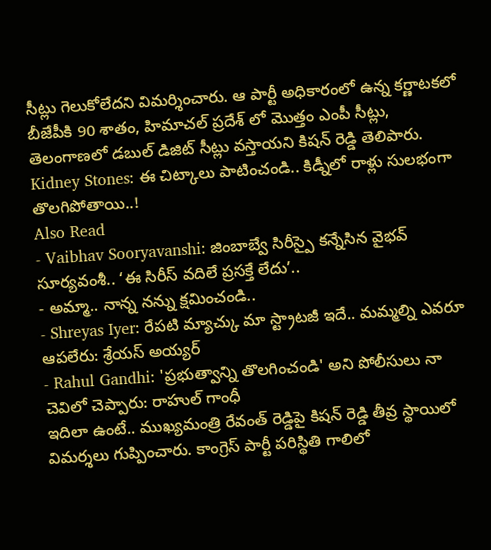సీట్లు గెలుకోలేదని విమర్శించారు. ఆ పార్టీ అధికారంలో ఉన్న కర్ణాటకలో బీజేపీకి 90 శాతం, హిమాచల్ ప్రదేశ్ లో మొత్తం ఎంపీ సీట్లు, తెలంగాణలో డబుల్ డిజిట్ సీట్లు వస్తాయని కిషన్ రెడ్డి తెలిపారు.
Kidney Stones: ఈ చిట్కాలు పాటించండి.. కిడ్నీలో రాళ్లు సులభంగా తొలగిపోతాయి..!
Also Read
- Vaibhav Sooryavanshi: జింబాబ్వే సిరీస్పై కన్నేసిన వైభవ్ సూర్యవంశీ.. ‘ఈ సిరీస్ వదిలే ప్రసక్తే లేదు’..
- అమ్మా.. నాన్న నన్ను క్షమించండి..
- Shreyas Iyer: రేపటి మ్యాచ్కు మా స్ట్రాటజీ ఇదే.. మమ్మల్ని ఎవరూ ఆపలేరు: శ్రేయస్ అయ్యర్
- Rahul Gandhi: 'ప్రభుత్వాన్ని తొలగించండి' అని పోలీసులు నా చెవిలో చెప్పారు: రాహుల్ గాంధీ
ఇదిలా ఉంటే.. ముఖ్యమంత్రి రేవంత్ రెడ్డిపై కిషన్ రెడ్డి తీవ్ర స్థాయిలో విమర్శలు గుప్పించారు. కాంగ్రెస్ పార్టీ పరిస్థితి గాలిలో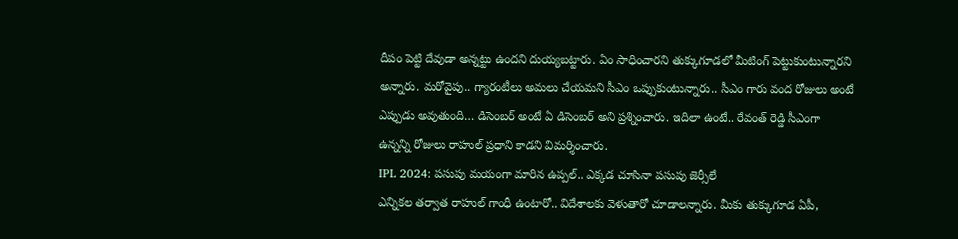దీపం పెట్టి దేవుడా అన్నట్టు ఉందని దుయ్యబట్టారు. ఏం సాధించారని తుక్కుగూడలో మీటింగ్ పెట్టుకుంటున్నారని అన్నారు. మరోవైపు.. గ్యారంటీలు అమలు చేయమని సీఎం ఒప్పుకుంటున్నారు.. సీఎం గారు వంద రోజులు అంటే ఎప్పుడు అవుతుంది… డిసెంబర్ అంటే ఏ డిసెంబర్ అని ప్రశ్నించారు. ఇదిలా ఉంటే.. రేవంత్ రెడ్డి సీఎంగా ఉన్నన్ని రోజులు రాహుల్ ప్రధాని కాడని విమర్శించారు.
IPL 2024: పసుపు మయంగా మారిన ఉప్పల్.. ఎక్కడ చూసినా పసుపు జెర్సీలే
ఎన్నికల తర్వాత రాహుల్ గాంధీ ఉంటారో.. విదేశాలకు వెళుతారో చూడాలన్నారు. మీకు తుక్కుగూడ ఏపీ,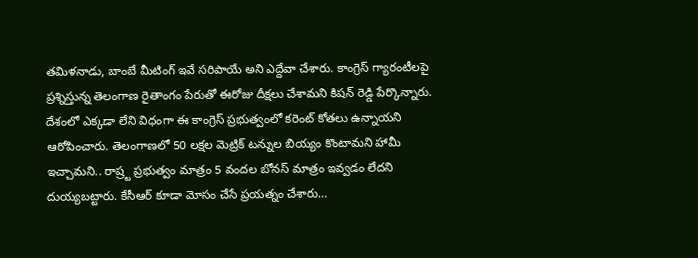తమిళనాడు, బాంబే మీటింగ్ ఇవే సరిపాయే అని ఎద్దేవా చేశారు. కాంగ్రెస్ గ్యారంటీలపై ప్రశ్నిస్తున్న తెలంగాణ రైతాంగం పేరుతో ఈరోజు దీక్షలు చేశామని కిషన్ రెడ్డి పేర్కొన్నారు. దేశంలో ఎక్కడా లేని విధంగా ఈ కాంగ్రెస్ ప్రభుత్వంలో కరెంట్ కోతలు ఉన్నాయని ఆరోపించారు. తెలంగాణలో 50 లక్షల మెట్రిక్ టన్నుల బియ్యం కొంటామని హామీ ఇచ్చామని.. రాష్ర్ట ప్రభుత్వం మాత్రం 5 వందల బోనస్ మాత్రం ఇవ్వడం లేదని దుయ్యబట్టారు. కేసీఆర్ కూడా మోసం చేసే ప్రయత్నం చేశారు…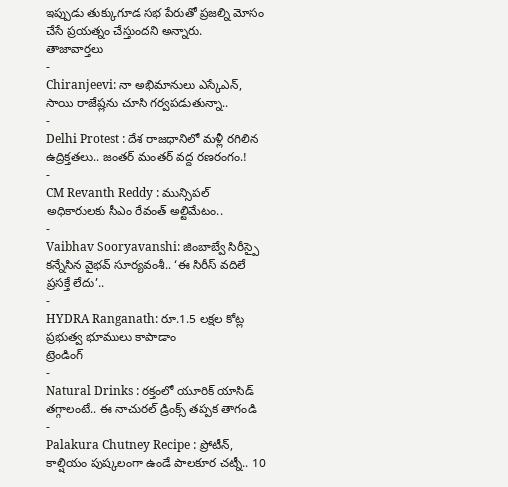ఇప్పుడు తుక్కుగూడ సభ పేరుతో ప్రజల్ని మోసం చేసే ప్రయత్నం చేస్తుందని అన్నారు.
తాజావార్తలు
-
Chiranjeevi: నా అభిమానులు ఎస్కేఎన్, సాయి రాజేష్లను చూసి గర్వపడుతున్నా..
-
Delhi Protest : దేశ రాజధానిలో మళ్లీ రగిలిన ఉద్రిక్తతలు.. జంతర్ మంతర్ వద్ద రణరంగం.!
-
CM Revanth Reddy : మున్సిపల్ అధికారులకు సీఎం రేవంత్ అల్టిమేటం..
-
Vaibhav Sooryavanshi: జింబాబ్వే సిరీస్పై కన్నేసిన వైభవ్ సూర్యవంశీ.. ‘ఈ సిరీస్ వదిలే ప్రసక్తే లేదు’..
-
HYDRA Ranganath: రూ.1.5 లక్షల కోట్ల ప్రభుత్వ భూములు కాపాడాం
ట్రెండింగ్
-
Natural Drinks : రక్తంలో యూరిక్ యాసిడ్ తగ్గాలంటే.. ఈ నాచురల్ డ్రింక్స్ తప్పక తాగండి
-
Palakura Chutney Recipe : ప్రోటీన్, కాల్షియం పుష్కలంగా ఉండే పాలకూర చట్నీ.. 10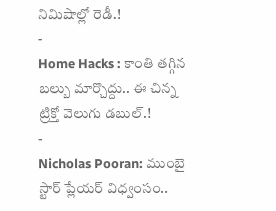నిమిషాల్లో రెడీ.!
-
Home Hacks : కాంతి తగ్గిన బల్బు మార్చొద్దు.. ఈ చిన్న ట్రిక్తో వెలుగు డబుల్.!
-
Nicholas Pooran: ముంబై స్టార్ ప్లేయర్ విధ్వంసం..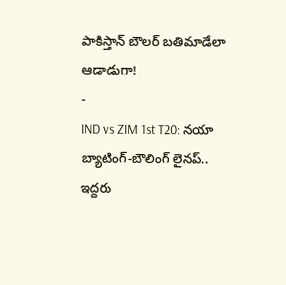పాకిస్తాన్ బౌలర్ బతిమాడేలా ఆడాడుగా!
-
IND vs ZIM 1st T20: నయా బ్యాటింగ్-బౌలింగ్ లైనప్.. ఇద్దరు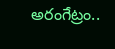అరంగేట్రం..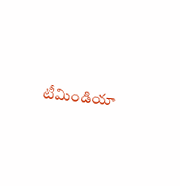టీమిండియా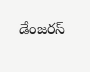డేంజరస్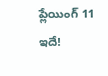ప్లేయింగ్ 11 ఇదే!